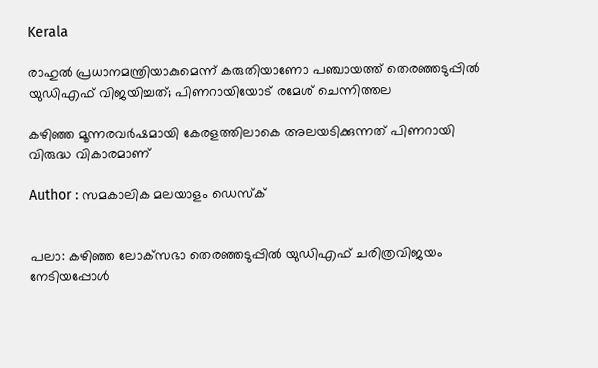Kerala

രാഹുല്‍ പ്രധാനമന്ത്രിയാകുമെന്ന് കരുതിയാണോ പഞ്ചായത്ത് തെരഞ്ഞടുപ്പില്‍ യുഡിഎഫ് വിജയിച്ചത്; പിണറായിയോട് രമേശ് ചെന്നിത്തല

കഴിഞ്ഞ മൂന്നരവര്‍ഷമായി കേരളത്തിലാകെ അലയടിക്കുന്നത് പിണറായി വിരുദ്ധ വികാരമാണ്

Author : സമകാലിക മലയാളം ഡെസ്ക്


പലാ: കഴിഞ്ഞ ലോക്‌സഭാ തെരഞ്ഞടുപ്പില്‍ യുഡിഎഫ് ചരിത്രവിജയം നേടിയപ്പോള്‍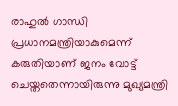രാഹുല്‍ ഗാന്ധി പ്രധാനമന്ത്രിയാകുമെന്ന് കരുതിയാണ് ജനം വോട്ട് ചെയ്തതെന്നായിരുന്നു മുഖ്യമന്ത്രി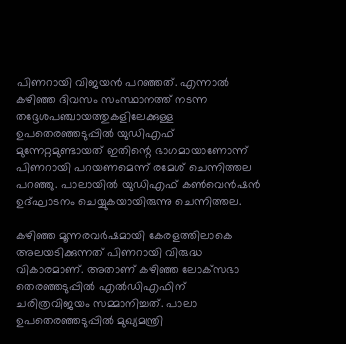പിണറായി വിജയന്‍ പറഞ്ഞത്. എന്നാല്‍ കഴിഞ്ഞ ദിവസം സംസ്ഥാനത്ത് നടന്ന തദ്ദേശപഞ്ചായത്തുകളിലേക്കുള്ള ഉപതെരഞ്ഞടുപ്പില്‍ യുഡിഎഫ് മുന്നേറ്റമുണ്ടായത് ഇതിന്റെ ഭാഗമായാണോന്ന് പിണറായി പറയണമെന്ന് രമേശ് ചെന്നിത്തല പറഞ്ഞു. പാലായില്‍ യുഡിഎഫ് കണ്‍വെന്‍ഷന്‍ ഉദ്ഘാടനം ചെയ്യുകയായിരുന്നു ചെന്നിത്തല.

കഴിഞ്ഞ മൂന്നരവര്‍ഷമായി കേരളത്തിലാകെ അലയടിക്കുന്നത് പിണറായി വിരുദ്ധ വികാരമാണ്. അതാണ് കഴിഞ്ഞ ലോക്‌സഭാ തെരഞ്ഞടുപ്പില്‍ എല്‍ഡിഎഫിന് ചരിത്രവിജയം സമ്മാനിച്ചത്. പാലാ ഉപതെരഞ്ഞടുപ്പില്‍ മുഖ്യമന്ത്രി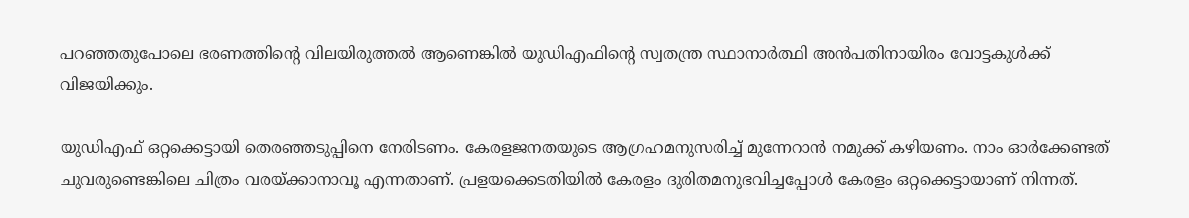പറഞ്ഞതുപോലെ ഭരണത്തിന്റെ വിലയിരുത്തല്‍ ആണെങ്കില്‍ യുഡിഎഫിന്റെ സ്വതന്ത്ര സ്ഥാനാര്‍ത്ഥി അന്‍പതിനായിരം വോട്ടകുള്‍ക്ക് വിജയിക്കും.

യുഡിഎഫ് ഒറ്റക്കെട്ടായി തെരഞ്ഞടുപ്പിനെ നേരിടണം. കേരളജനതയുടെ ആഗ്രഹമനുസരിച്ച് മുന്നേറാന്‍ നമുക്ക് കഴിയണം. നാം ഓര്‍ക്കേണ്ടത് ചുവരുണ്ടെങ്കിലെ ചിത്രം വരയ്ക്കാനാവൂ എന്നതാണ്. പ്രളയക്കെടതിയില്‍ കേരളം ദുരിതമനുഭവിച്ചപ്പോള്‍ കേരളം ഒറ്റക്കെട്ടായാണ് നിന്നത്.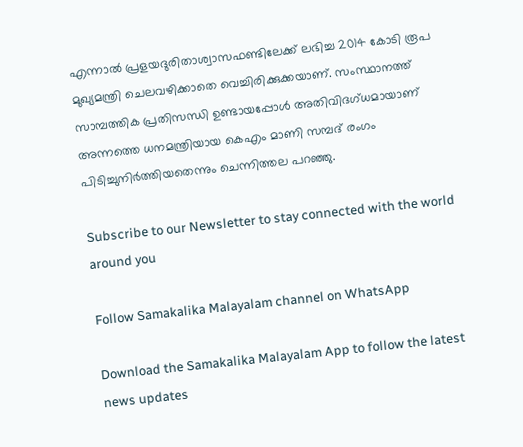എന്നാല്‍ പ്രളയദുരിതാശ്വാസഫണ്ടിലേക്ക് ലഭിച്ച 2014 കോടി രൂപ മുഖ്യമന്ത്രി ചെലവഴിക്കാതെ വെച്ചിരിക്കുക്കയാണ്. സംസ്ഥാനത്ത് സാമ്പത്തിക പ്രതിസന്ധി ഉണ്ടായപ്പോള്‍ അതിവിദഗ്ധമായാണ് അന്നത്തെ ധനമന്ത്രിയായ കെഎം മാണി സമ്പദ് രംഗം പിടിച്ചുനിര്‍ത്തിയതെന്നും ചെന്നിത്തല പറഞ്ഞു.

Subscribe to our Newsletter to stay connected with the world around you

Follow Samakalika Malayalam channel on WhatsApp

Download the Samakalika Malayalam App to follow the latest news updates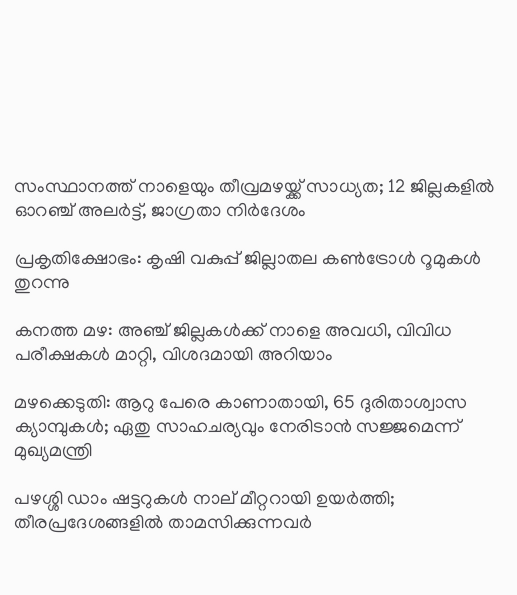സംസ്ഥാനത്ത് നാളെയും തീവ്രമഴയ്ക്ക് സാധ്യത; 12 ജില്ലകളില്‍ ഓറഞ്ച് അലര്‍ട്ട്, ജാഗ്രതാ നിര്‍ദേശം

പ്രകൃതിക്ഷോഭം: കൃഷി വകുപ്പ് ജില്ലാതല കൺട്രോൾ റൂമുകൾ തുറന്നു

കനത്ത മഴ: അഞ്ച് ജില്ലകൾക്ക് നാളെ അവധി, വിവിധ പരീക്ഷകൾ മാറ്റി, വിശദമായി അറിയാം

മഴക്കെടുതി: ആറു പേരെ കാണാതായി, 65 ദുരിതാശ്വാസ ക്യാമ്പുകള്‍; ഏതു സാഹചര്യവും നേരിടാൻ സജ്ജമെന്ന് മുഖ്യമന്ത്രി

പഴശ്ശി ഡാം ഷട്ടറുകള്‍ നാല് മീറ്ററായി ഉയര്‍ത്തി; തീരപ്രദേശങ്ങളില്‍ താമസിക്കുന്നവര്‍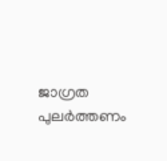ജാഗ്രത പുലർത്തണം